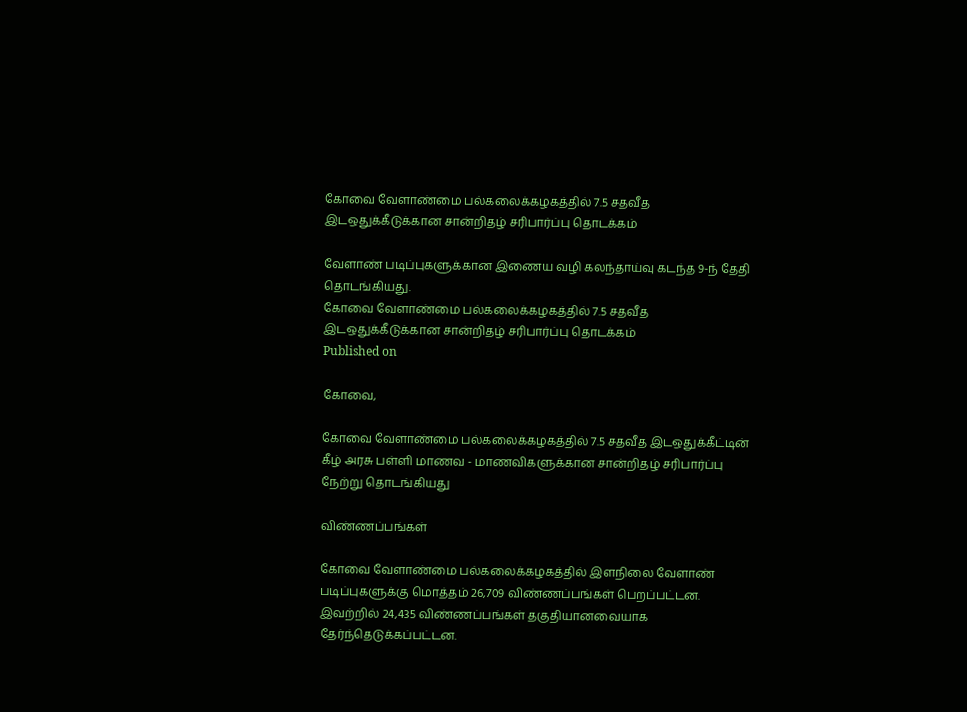கோவை வேளாண்மை பல்கலைக்கழகத்தில் 7.5 சதவீத இடஒதுக்கீடுக்கான சான்றிதழ் சரிபார்ப்பு தொடக்கம்

வேளாண் படிப்புகளுக்கான இணைய வழி கலந்தாய்வு கடந்த 9-ந் தேதி தொடங்கியது.
கோவை வேளாண்மை பல்கலைக்கழகத்தில் 7.5 சதவீத இடஒதுக்கீடுக்கான சான்றிதழ் சரிபார்ப்பு தொடக்கம்
Published on

கோவை,

கோவை வேளாண்மை பல்கலைக்கழகத்தில் 7.5 சதவீத இடஒதுக்கீட்டின் கீழ் அரசு பள்ளி மாணவ - மாணவிகளுக்கான சான்றிதழ் சரிபார்ப்பு நேற்று தொடங்கியது

விண்ணப்பங்கள்

கோவை வேளாண்மை பல்கலைக்கழகத்தில் இளநிலை வேளாண் படிப்புகளுக்கு மொத்தம் 26,709 விண்ணப்பங்கள் பெறப்பட்டன. இவற்றில் 24,435 விண்ணப்பங்கள் தகுதியானவையாக தேர்ந்தெடுக்கப்பட்டன.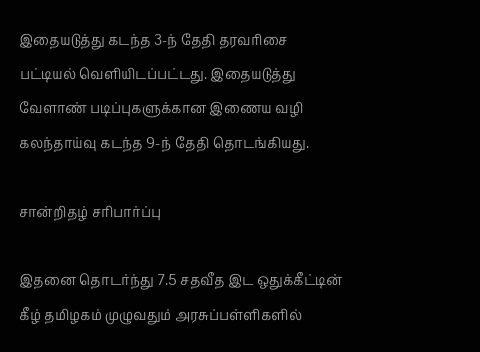இதையடுத்து கடந்த 3-ந் தேதி தரவரிசை பட்டியல் வெளியிடப்பட்டது. இதையடுத்து வேளாண் படிப்புகளுக்கான இணைய வழி கலந்தாய்வு கடந்த 9-ந் தேதி தொடங்கியது.

சான்றிதழ் சரிபார்ப்பு

இதனை தொடர்ந்து 7.5 சதவீத இட ஒதுக்கீட்டின் கீழ் தமிழகம் முழுவதும் அரசுப்பள்ளிகளில்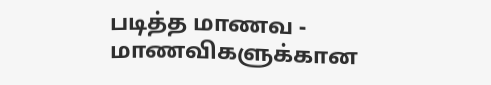படித்த மாணவ - மாணவிகளுக்கான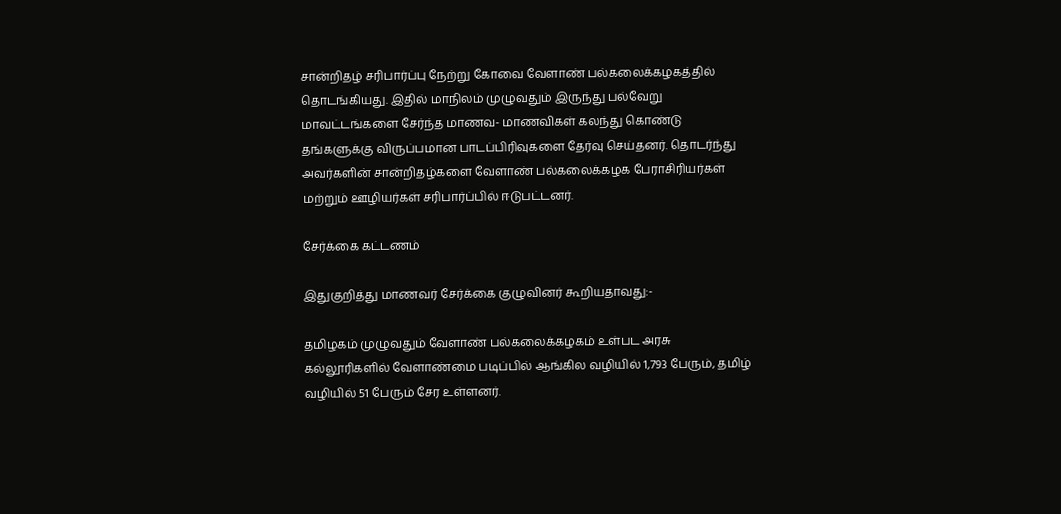சான்றிதழ் சரிபார்ப்பு நேற்று கோவை வேளாண் பல்கலைக்கழகத்தில் தொடங்கியது. இதில் மாநிலம் முழுவதும் இருந்து பல்வேறு மாவட்டங்களை சேர்ந்த மாணவ- மாணவிகள் கலந்து கொண்டு தங்களுக்கு விருப்பமான பாடப்பிரிவுகளை தேர்வு செய்தனர். தொடர்ந்து அவர்களின் சான்றிதழ்களை வேளாண் பல்கலைக்கழக பேராசிரியர்கள் மற்றும் ஊழியர்கள் சரிபார்ப்பில் ஈடுபட்டனர்.

சேர்க்கை கட்டணம்

இதுகுறித்து மாணவர் சேர்க்கை குழுவினர் கூறியதாவது:-

தமிழகம் முழுவதும் வேளாண் பல்கலைக்கழகம் உள்பட அரசு கல்லூரிகளில் வேளாண்மை படிப்பில் ஆங்கில வழியில் 1,793 பேரும், தமிழ் வழியில் 51 பேரும் சேர உள்ளனர்.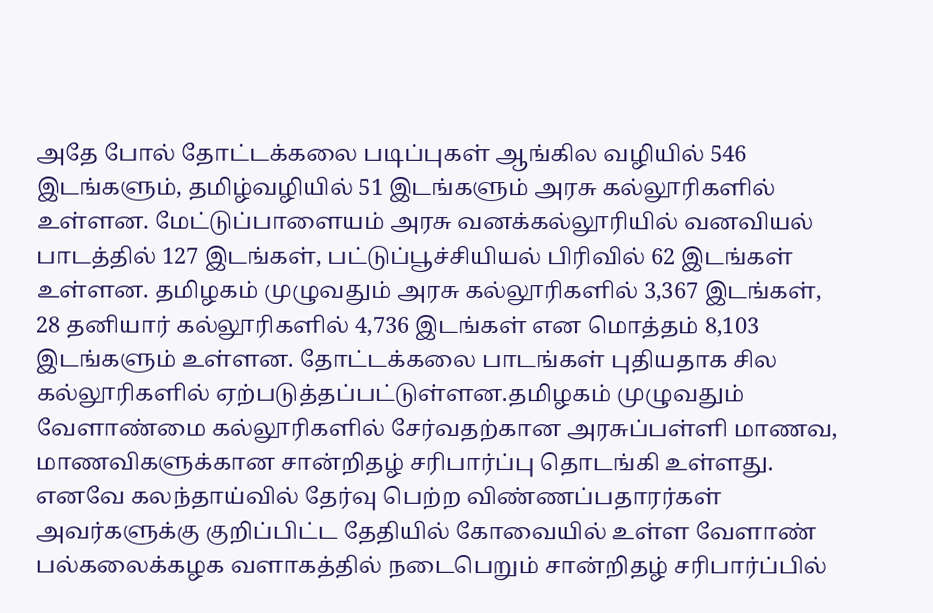அதே போல் தோட்டக்கலை படிப்புகள் ஆங்கில வழியில் 546 இடங்களும், தமிழ்வழியில் 51 இடங்களும் அரசு கல்லூரிகளில் உள்ளன. மேட்டுப்பாளையம் அரசு வனக்கல்லூரியில் வனவியல் பாடத்தில் 127 இடங்கள், பட்டுப்பூச்சியியல் பிரிவில் 62 இடங்கள் உள்ளன. தமிழகம் முழுவதும் அரசு கல்லூரிகளில் 3,367 இடங்கள், 28 தனியார் கல்லூரிகளில் 4,736 இடங்கள் என மொத்தம் 8,103 இடங்களும் உள்ளன. தோட்டக்கலை பாடங்கள் புதியதாக சில கல்லூரிகளில் ஏற்படுத்தப்பட்டுள்ளன.தமிழகம் முழுவதும் வேளாண்மை கல்லூரிகளில் சேர்வதற்கான அரசுப்பள்ளி மாணவ, மாணவிகளுக்கான சான்றிதழ் சரிபார்ப்பு தொடங்கி உள்ளது. எனவே கலந்தாய்வில் தேர்வு பெற்ற விண்ணப்பதாரர்கள் அவர்களுக்கு குறிப்பிட்ட தேதியில் கோவையில் உள்ள வேளாண் பல்கலைக்கழக வளாகத்தில் நடைபெறும் சான்றிதழ் சரிபார்ப்பில்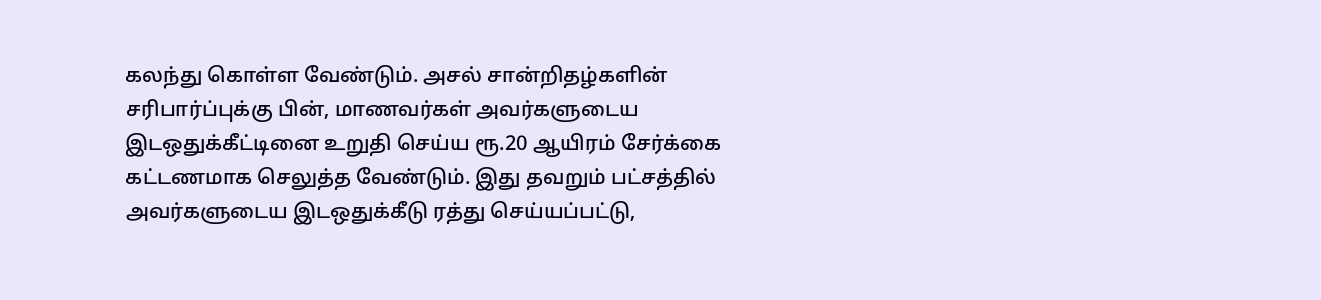கலந்து கொள்ள வேண்டும். அசல் சான்றிதழ்களின் சரிபார்ப்புக்கு பின், மாணவர்கள் அவர்களுடைய இடஒதுக்கீட்டினை உறுதி செய்ய ரூ.20 ஆயிரம் சேர்க்கை கட்டணமாக செலுத்த வேண்டும். இது தவறும் பட்சத்தில் அவர்களுடைய இடஒதுக்கீடு ரத்து செய்யப்பட்டு,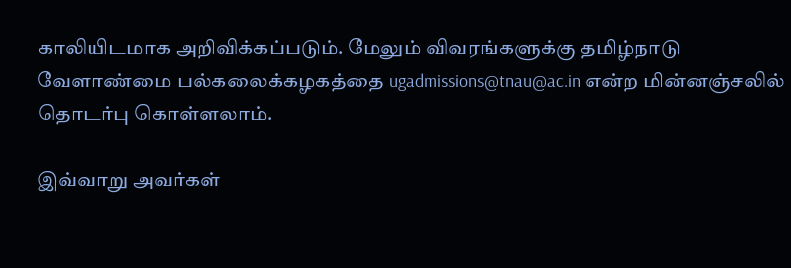காலியிடமாக அறிவிக்கப்படும். மேலும் விவரங்களுக்கு தமிழ்நாடு வேளாண்மை பல்கலைக்கழகத்தை ugadmissions@tnau@ac.in என்ற மின்னஞ்சலில் தொடர்பு கொள்ளலாம்.

இவ்வாறு அவர்கள்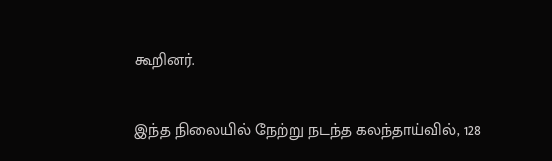கூறினர்.

இந்த நிலையில் நேற்று நடந்த கலந்தாய்வில், 128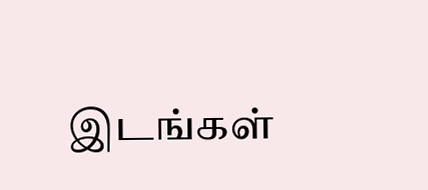இடங்கள்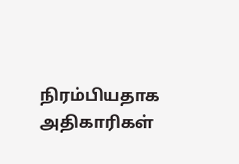நிரம்பியதாக அதிகாரிகள்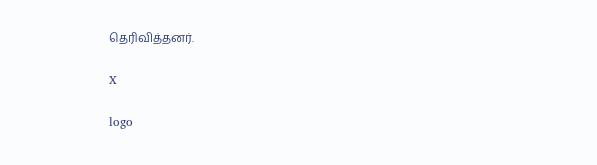தெரிவித்தனர்.

X

logo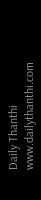Daily Thanthi
www.dailythanthi.com